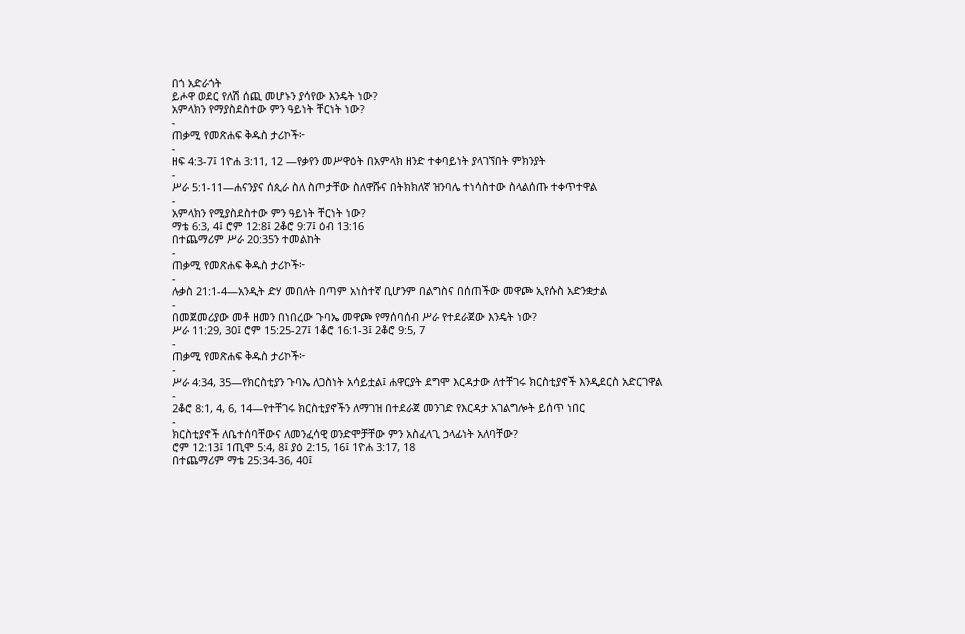በጎ አድራጎት
ይሖዋ ወደር የለሽ ሰጪ መሆኑን ያሳየው እንዴት ነው?
አምላክን የማያስደስተው ምን ዓይነት ቸርነት ነው?
-
ጠቃሚ የመጽሐፍ ቅዱስ ታሪኮች፦
-
ዘፍ 4:3-7፤ 1ዮሐ 3:11, 12 —የቃየን መሥዋዕት በአምላክ ዘንድ ተቀባይነት ያላገኘበት ምክንያት
-
ሥራ 5:1-11—ሐናንያና ሰጲራ ስለ ስጦታቸው ስለዋሹና በትክክለኛ ዝንባሌ ተነሳስተው ስላልሰጡ ተቀጥተዋል
-
አምላክን የሚያስደስተው ምን ዓይነት ቸርነት ነው?
ማቴ 6:3, 4፤ ሮም 12:8፤ 2ቆሮ 9:7፤ ዕብ 13:16
በተጨማሪም ሥራ 20:35ን ተመልከት
-
ጠቃሚ የመጽሐፍ ቅዱስ ታሪኮች፦
-
ሉቃስ 21:1-4—አንዲት ድሃ መበለት በጣም አነስተኛ ቢሆንም በልግስና በሰጠችው መዋጮ ኢየሱስ አድንቋታል
-
በመጀመሪያው መቶ ዘመን በነበረው ጉባኤ መዋጮ የማሰባሰብ ሥራ የተደራጀው እንዴት ነው?
ሥራ 11:29, 30፤ ሮም 15:25-27፤ 1ቆሮ 16:1-3፤ 2ቆሮ 9:5, 7
-
ጠቃሚ የመጽሐፍ ቅዱስ ታሪኮች፦
-
ሥራ 4:34, 35—የክርስቲያን ጉባኤ ለጋስነት አሳይቷል፤ ሐዋርያት ደግሞ እርዳታው ለተቸገሩ ክርስቲያኖች እንዲደርስ አድርገዋል
-
2ቆሮ 8:1, 4, 6, 14—የተቸገሩ ክርስቲያኖችን ለማገዝ በተደራጀ መንገድ የእርዳታ አገልግሎት ይሰጥ ነበር
-
ክርስቲያኖች ለቤተሰባቸውና ለመንፈሳዊ ወንድሞቻቸው ምን አስፈላጊ ኃላፊነት አለባቸው?
ሮም 12:13፤ 1ጢሞ 5:4, 8፤ ያዕ 2:15, 16፤ 1ዮሐ 3:17, 18
በተጨማሪም ማቴ 25:34-36, 40፤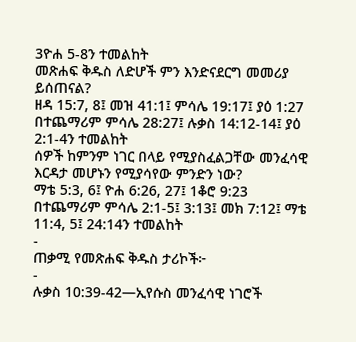3ዮሐ 5-8ን ተመልከት
መጽሐፍ ቅዱስ ለድሆች ምን እንድናደርግ መመሪያ ይሰጠናል?
ዘዳ 15:7, 8፤ መዝ 41:1፤ ምሳሌ 19:17፤ ያዕ 1:27
በተጨማሪም ምሳሌ 28:27፤ ሉቃስ 14:12-14፤ ያዕ 2:1-4ን ተመልከት
ሰዎች ከምንም ነገር በላይ የሚያስፈልጋቸው መንፈሳዊ እርዳታ መሆኑን የሚያሳየው ምንድን ነው?
ማቴ 5:3, 6፤ ዮሐ 6:26, 27፤ 1ቆሮ 9:23
በተጨማሪም ምሳሌ 2:1-5፤ 3:13፤ መክ 7:12፤ ማቴ 11:4, 5፤ 24:14ን ተመልከት
-
ጠቃሚ የመጽሐፍ ቅዱስ ታሪኮች፦
-
ሉቃስ 10:39-42—ኢየሱስ መንፈሳዊ ነገሮች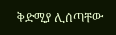ቅድሚያ ሊሰጣቸው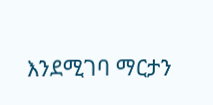እንደሚገባ ማርታን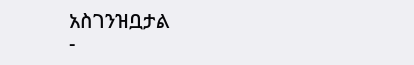አስገንዝቧታል
-